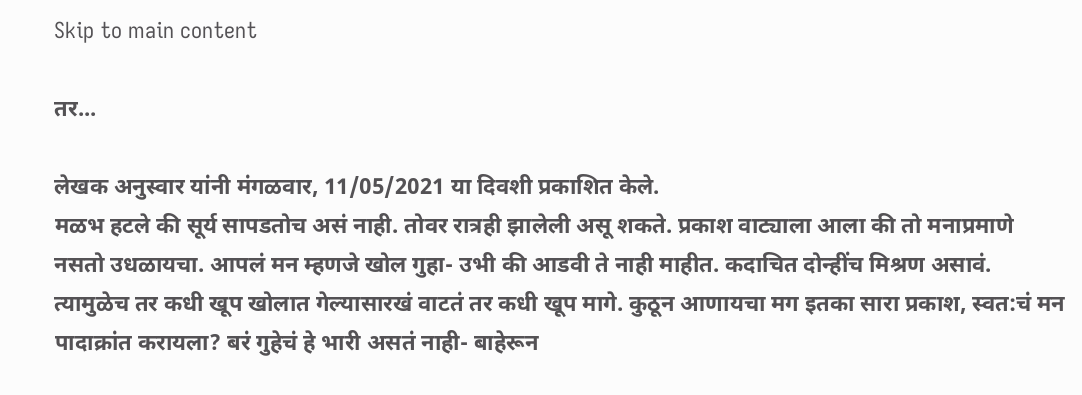Skip to main content

तर...

लेखक अनुस्वार यांनी मंगळवार, 11/05/2021 या दिवशी प्रकाशित केले.
मळभ हटले की सूर्य सापडतोच असं नाही. तोवर रात्रही झालेली असू शकते. प्रकाश वाट्याला आला की तो मनाप्रमाणे नसतो उधळायचा. आपलं मन म्हणजे खोल गुहा- उभी की आडवी ते नाही माहीत. कदाचित दोन्हींच मिश्रण असावं. त्यामुळेच तर कधी खूप खोलात गेल्यासारखं वाटतं तर कधी खूप मागे. कुठून आणायचा मग इतका सारा प्रकाश, स्वत:चं मन पादाक्रांत करायला? बरं गुहेचं हे भारी असतं नाही- बाहेरून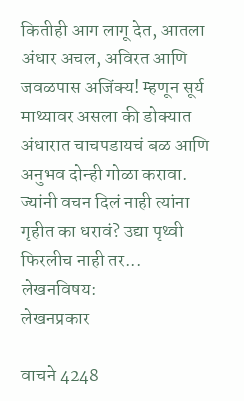कितीही आग लागू देत, आतला अंधार अचल, अविरत आणि जवळपास अजिंक्य! म्हणून सूर्य माथ्यावर असला की डोक्यात अंधारात चाचपडायचं बळ आणि अनुभव दोन्ही गोळा करावा. ज्यांनी वचन दिलं नाही त्यांना गृहीत का धरावं? उद्या पृथ्वी फिरलीच नाही तर...
लेखनविषय:
लेखनप्रकार

वाचने 4248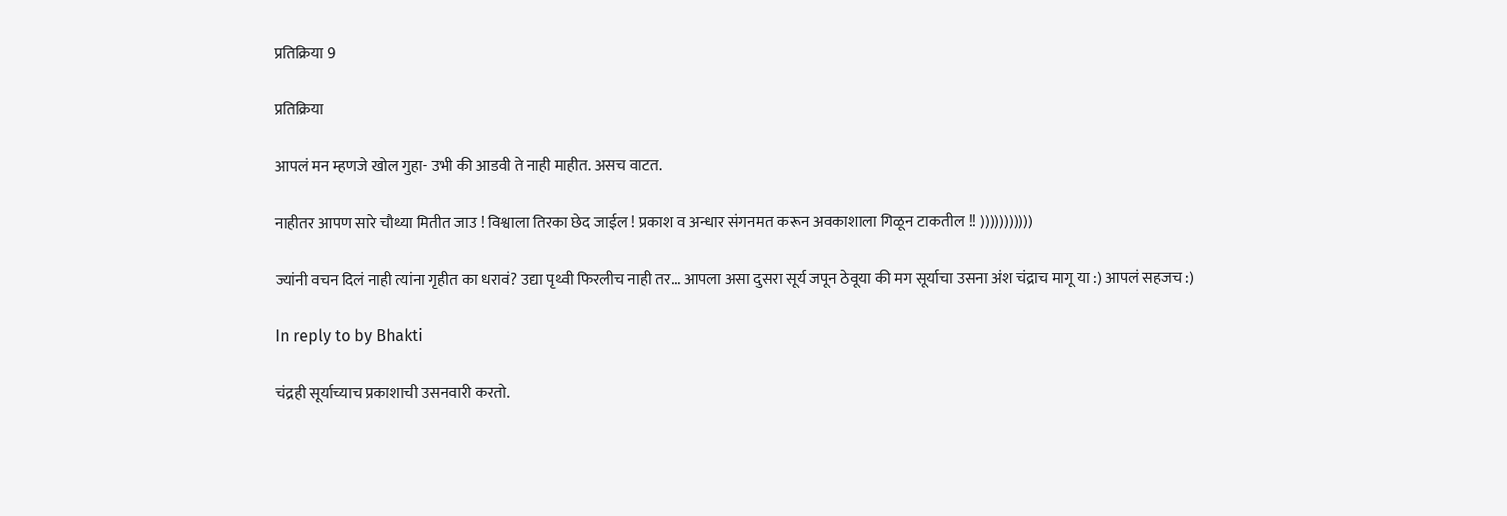प्रतिक्रिया 9

प्रतिक्रिया

आपलं मन म्हणजे खोल गुहा- उभी की आडवी ते नाही माहीत. असच वाटत.

नाहीतर आपण सारे चौथ्या मितीत जाउ ! विश्वाला तिरका छेद जाईल ! प्रकाश व अन्धार संगनमत करून अवकाशाला गिळून टाकतील !! )))))))))))

ज्यांनी वचन दिलं नाही त्यांना गृहीत का धरावं? उद्या पृथ्वी फिरलीच नाही तर... आपला असा दुसरा सूर्य जपून ठेवूया की मग सूर्याचा उसना अंश चंद्राच मागू या :) आपलं सहजच :)

In reply to by Bhakti

चंद्रही सूर्याच्याच प्रकाशाची उसनवारी करतो.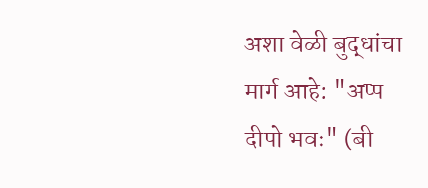अशा वेळी बुद्धांचा मार्ग आहे: "अप्प दीपो भवः" (बी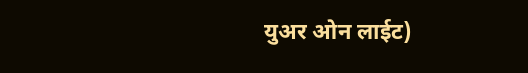युअर ओन लाईट)